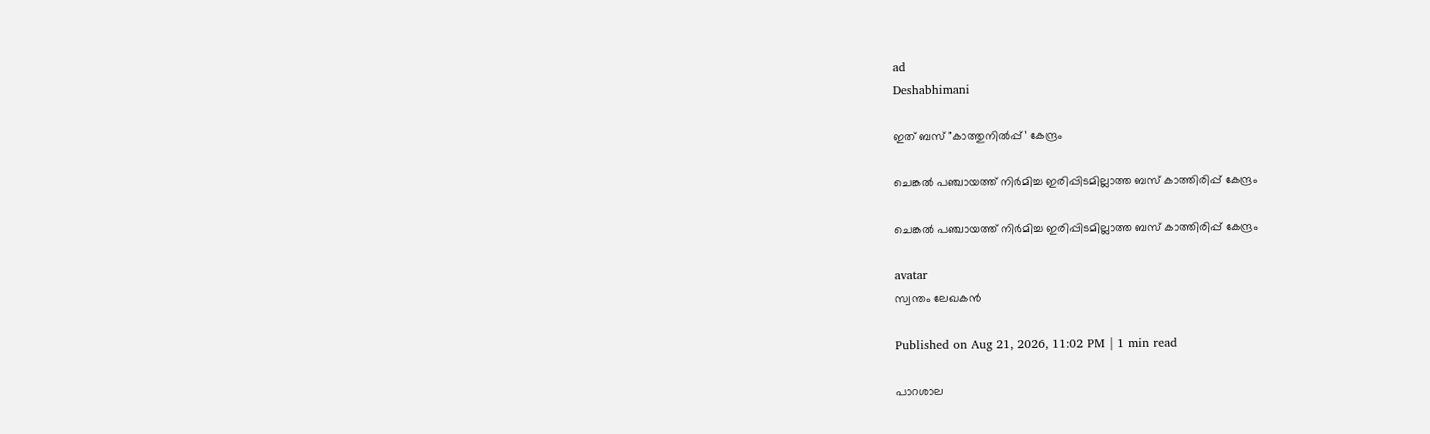ad
Deshabhimani

ഇത്‌ ബസ്‌ "കാത്തുനിൽപ്പ്‌’ കേന്ദ്രം

ചെങ്കൽ പഞ്ചായത്ത് നിർമിച്ച ഇരിപ്പിടമില്ലാത്ത ബസ് കാത്തിരിപ്പ് കേന്ദ്രം

ചെങ്കൽ പഞ്ചായത്ത് നിർമിച്ച ഇരിപ്പിടമില്ലാത്ത ബസ് കാത്തിരിപ്പ് കേന്ദ്രം

avatar
സ്വന്തം ലേഖകൻ

Published on Aug 21, 2026, 11:02 PM | 1 min read

പാറശാല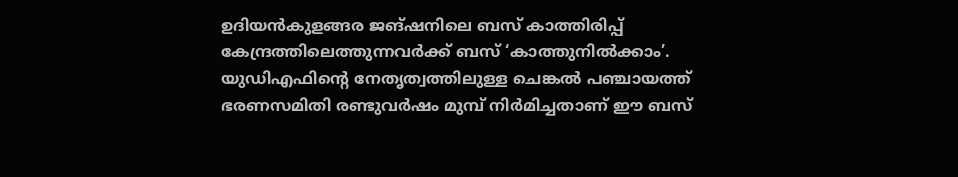ഉദിയൻകുളങ്ങര ജങ്ഷനിലെ ബസ് കാത്തിരിപ്പ് കേന്ദ്രത്തിലെത്തുന്നവർക്ക് ബസ്‌ ‘കാത്തുനിൽക്കാം’. യുഡിഎഫിന്റെ നേതൃത്വത്തിലുള്ള ചെങ്കൽ പഞ്ചായത്ത് ഭരണസമിതി രണ്ടുവർഷം മുമ്പ്‌ നിർമിച്ചതാണ് ഈ ബസ്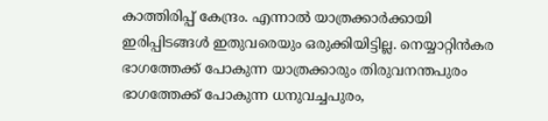കാത്തിരിപ്പ് കേന്ദ്രം. എന്നാൽ യാത്രക്കാർക്കായി ഇരിപ്പിടങ്ങൾ ഇതുവരെയും ഒരുക്കിയിട്ടില്ല. നെയ്യാറ്റിൻകര ഭാഗത്തേക്ക്‌ പോകുന്ന യാത്രക്കാരും തിരുവനന്തപുരം ഭാഗത്തേക്ക്‌ പോകുന്ന ധനുവച്ചപുരം,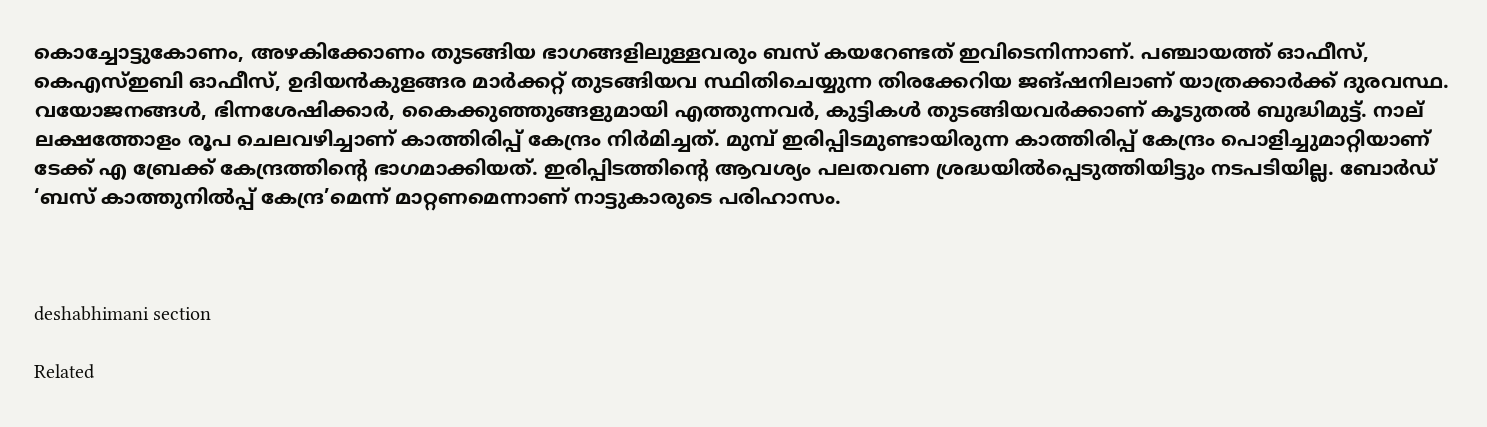കൊച്ചോട്ടുകോണം, അഴകിക്കോണം തുടങ്ങിയ ഭാഗങ്ങളിലുള്ളവരും ബസ് കയറേണ്ടത്‌ ഇവിടെനിന്നാണ്. പഞ്ചായത്ത് ഓഫീസ്, കെഎസ്ഇബി ഓഫീസ്, ഉദിയൻകുളങ്ങര മാർക്കറ്റ് തുടങ്ങിയവ സ്ഥിതിചെയ്യുന്ന തിരക്കേറിയ ജങ്‌ഷനിലാണ്‌ യാത്രക്കാർക്ക്‌ ദുരവസ്ഥ. വയോജനങ്ങൾ, ഭിന്നശേഷിക്കാർ, കൈക്കുഞ്ഞുങ്ങളുമായി എത്തുന്നവർ, കുട്ടികൾ തുടങ്ങിയവർക്കാണ്‌ കൂടുതൽ ബുദ്ധിമുട്ട്‌. നാല് ലക്ഷത്തോളം രൂപ ചെലവഴിച്ചാണ്‌ കാത്തിരിപ്പ് കേന്ദ്രം നിർമിച്ചത്‌. മുമ്പ്‌ ഇരിപ്പിടമുണ്ടായിരുന്ന കാത്തിരിപ്പ് കേന്ദ്രം പൊളിച്ചുമാറ്റിയാണ്‌ ടേക്ക് എ ബ്രേക്ക് കേന്ദ്രത്തിന്റെ ഭാഗമാക്കിയത്‌. ഇരിപ്പിടത്തിന്റെ ആവശ്യം പലതവണ ശ്രദ്ധയിൽപ്പെടുത്തിയിട്ടും നടപടിയില്ല. ബോർഡ്‌ ‘ബസ് കാത്തുനിൽപ്പ് കേന്ദ്ര’മെന്ന് മാറ്റണമെന്നാണ് നാട്ടുകാരുടെ പരിഹാസം.



deshabhimani section

Related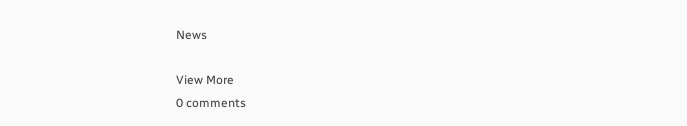News

View More
0 comments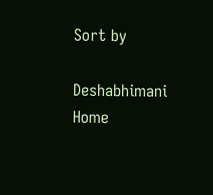Sort by

Deshabhimani
Home